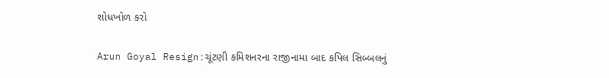શોધખોળ કરો

Arun Goyal Resign:ચૂંટણી કમિશનરના રાજીનામા બાદ કપિલ સિબ્બલનું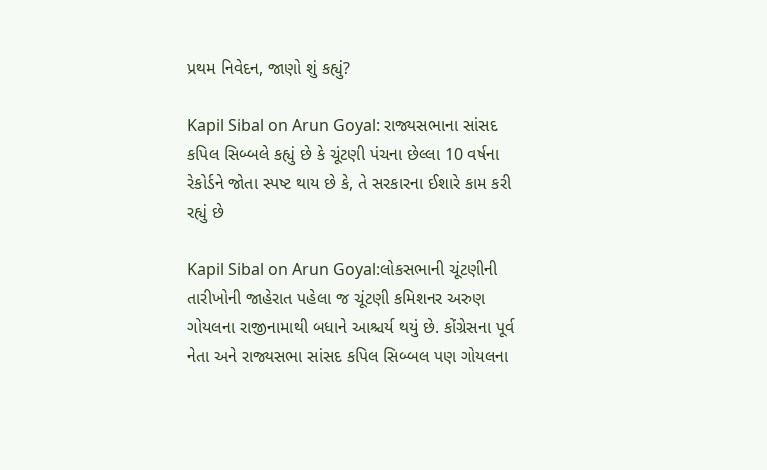પ્રથમ નિવેદન, જાણો શું કહ્યું?

Kapil Sibal on Arun Goyal: રાજ્યસભાના સાંસદ કપિલ સિબ્બલે કહ્યું છે કે ચૂંટણી પંચના છેલ્લા 10 વર્ષના રેકોર્ડને જોતા સ્પષ્ટ થાય છે કે, તે સરકારના ઈશારે કામ કરી રહ્યું છે

Kapil Sibal on Arun Goyal:લોકસભાની ચૂંટણીની તારીખોની જાહેરાત પહેલા જ ચૂંટણી કમિશનર અરુણ ગોયલના રાજીનામાથી બધાને આશ્ચર્ય થયું છે. કોંગ્રેસના પૂર્વ નેતા અને રાજ્યસભા સાંસદ કપિલ સિબ્બલ પણ ગોયલના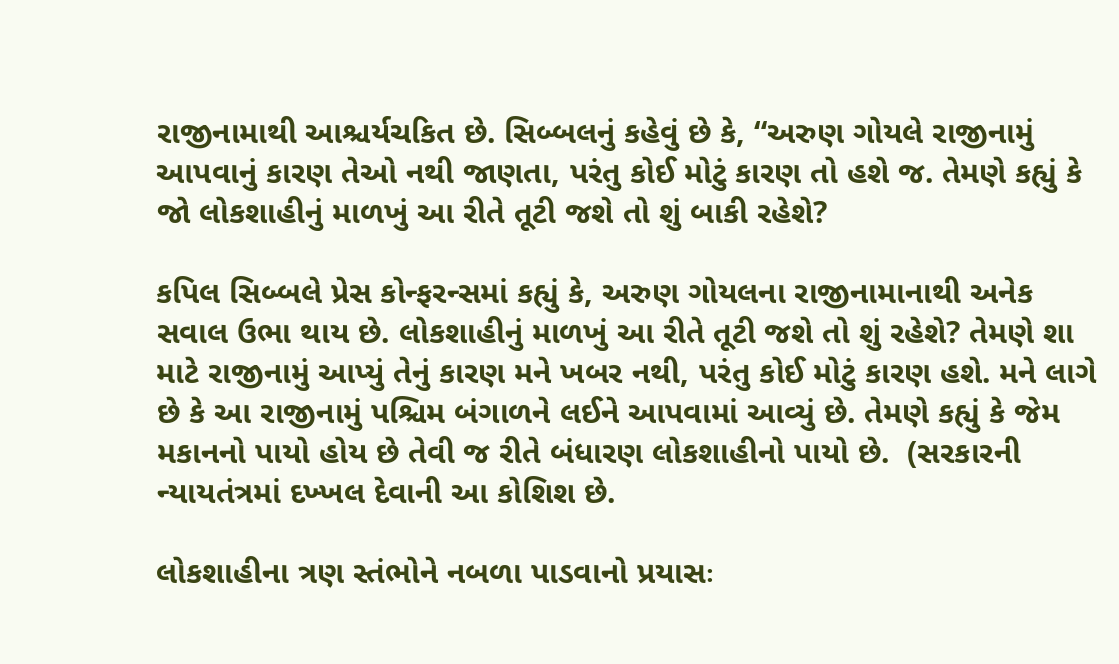રાજીનામાથી આશ્ચર્યચકિત છે. સિબ્બલનું કહેવું છે કે, “અરુણ ગોયલે રાજીનામું આપવાનું કારણ તેઓ નથી જાણતા, પરંતુ કોઈ મોટું કારણ તો હશે જ. તેમણે કહ્યું કે જો લોકશાહીનું માળખું આ રીતે તૂટી જશે તો શું બાકી રહેશે?

કપિલ સિબ્બલે પ્રેસ કોન્ફરન્સમાં કહ્યું કે, અરુણ ગોયલના રાજીનામાનાથી અનેક સવાલ ઉભા થાય છે. લોકશાહીનું માળખું આ રીતે તૂટી જશે તો શું રહેશે? તેમણે શા માટે રાજીનામું આપ્યું તેનું કારણ મને ખબર નથી, પરંતુ કોઈ મોટું કારણ હશે. મને લાગે છે કે આ રાજીનામું પશ્ચિમ બંગાળને લઈને આપવામાં આવ્યું છે. તેમણે કહ્યું કે જેમ મકાનનો પાયો હોય છે તેવી જ રીતે બંધારણ લોકશાહીનો પાયો છે.  (સરકારની ન્યાયતંત્રમાં દખ્ખલ દેવાની આ કોશિશ છે.

લોકશાહીના ત્રણ સ્તંભોને નબળા પાડવાનો પ્રયાસઃ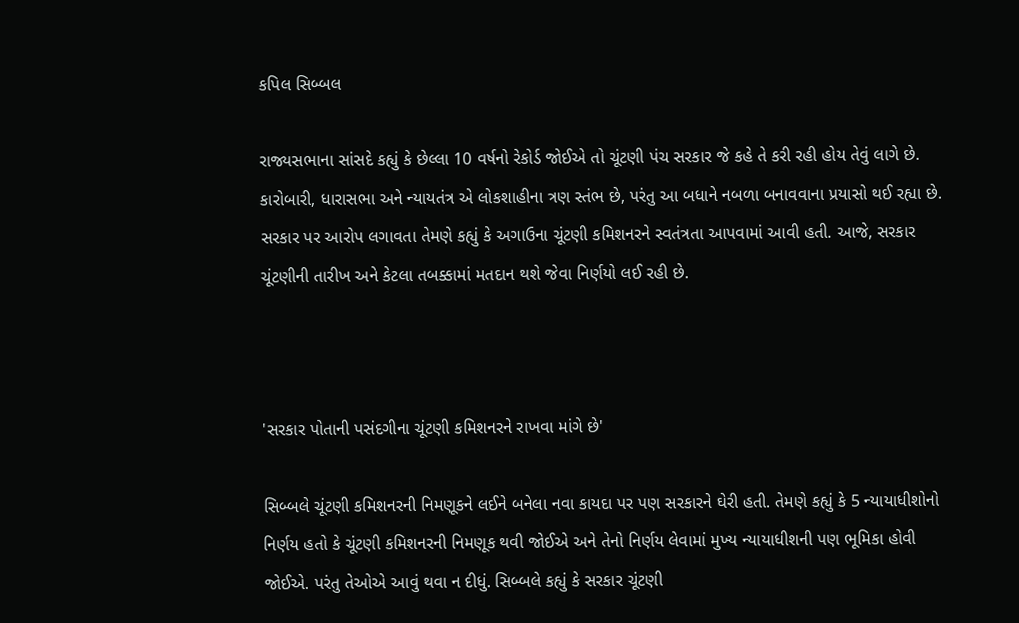કપિલ સિબ્બલ

રાજ્યસભાના સાંસદે કહ્યું કે છેલ્લા 10 વર્ષનો રેકોર્ડ જોઈએ તો ચૂંટણી પંચ સરકાર જે કહે તે કરી રહી હોય તેવું લાગે છે. કારોબારી, ધારાસભા અને ન્યાયતંત્ર એ લોકશાહીના ત્રણ સ્તંભ છે, પરંતુ આ બધાને નબળા બનાવવાના પ્રયાસો થઈ રહ્યા છે. સરકાર પર આરોપ લગાવતા તેમણે કહ્યું કે અગાઉના ચૂંટણી કમિશનરને સ્વતંત્રતા આપવામાં આવી હતી. આજે, સરકાર ચૂંટણીની તારીખ અને કેટલા તબક્કામાં મતદાન થશે જેવા નિર્ણયો લઈ રહી છે.



'સરકાર પોતાની પસંદગીના ચૂંટણી કમિશનરને રાખવા માંગે છે'

સિબ્બલે ચૂંટણી કમિશનરની નિમણૂકને લઈને બનેલા નવા કાયદા પર પણ સરકારને ઘેરી હતી. તેમણે કહ્યું કે 5 ન્યાયાધીશોનો નિર્ણય હતો કે ચૂંટણી કમિશનરની નિમણૂક થવી જોઈએ અને તેનો નિર્ણય લેવામાં મુખ્ય ન્યાયાધીશની પણ ભૂમિકા હોવી જોઈએ. પરંતુ તેઓએ આવું થવા ન દીધું. સિબ્બલે કહ્યું કે સરકાર ચૂંટણી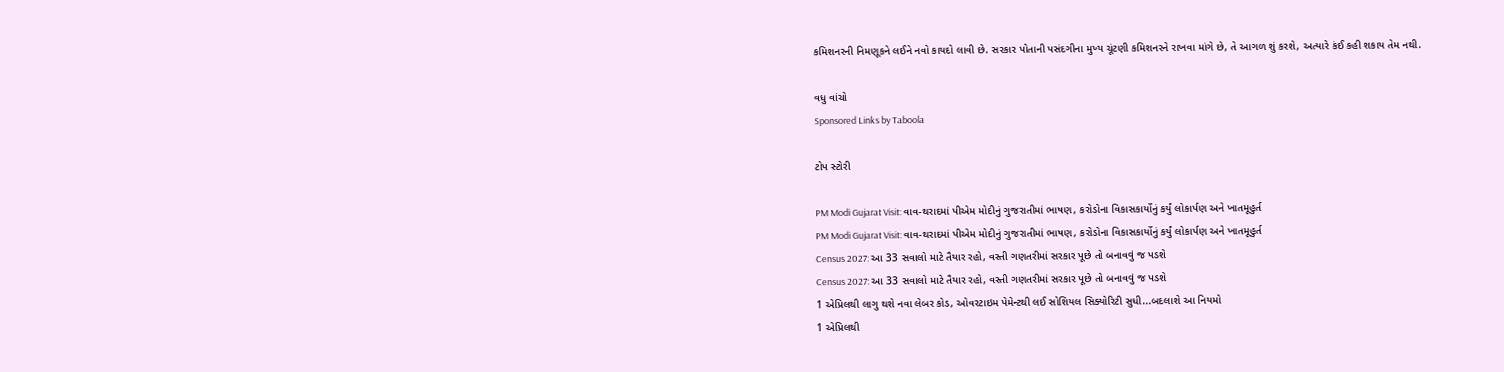કમિશનરની નિમણૂકને લઈને નવો કાયદો લાવી છે. સરકાર પોતાની પસંદગીના મુખ્ય ચૂંટણી કમિશનરને રાખવા માંગે છે, તે આગળ શું કરશે, અત્યારે કંઈ કહી શકાય તેમ નથી.

વધુ વાંચો
Sponsored Links by Taboola

ટોપ સ્ટોરી

PM Modi Gujarat Visit: વાવ-થરાદમાં પીએમ મોદીનું ગુજરાતીમાં ભાષણ, કરોડોના વિકાસકાર્યોનું કર્યું લોકાર્પણ અને ખાતમૂહુર્ત
PM Modi Gujarat Visit: વાવ-થરાદમાં પીએમ મોદીનું ગુજરાતીમાં ભાષણ, કરોડોના વિકાસકાર્યોનું કર્યું લોકાર્પણ અને ખાતમૂહુર્ત
Census 2027: આ 33 સવાલો માટે તૈયાર રહો, વસ્તી ગણતરીમાં સરકાર પૂછે તો બનાવવું જ પડશે
Census 2027: આ 33 સવાલો માટે તૈયાર રહો, વસ્તી ગણતરીમાં સરકાર પૂછે તો બનાવવું જ પડશે
1 એપ્રિલથી લાગુ થશે નવા લેબર કોડ, ઓવરટાઇમ પેમેન્ટથી લઈ સોશિયલ સિક્યોરિટી સુધી...બદલાશે આ નિયમો
1 એપ્રિલથી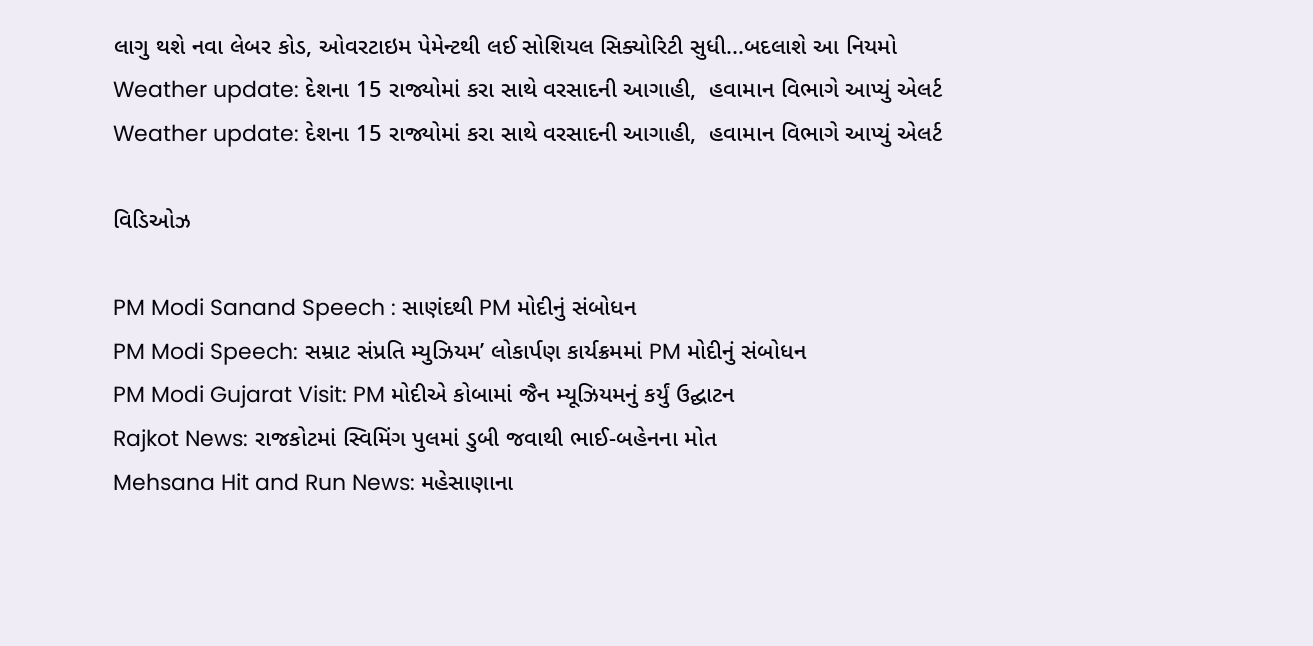લાગુ થશે નવા લેબર કોડ, ઓવરટાઇમ પેમેન્ટથી લઈ સોશિયલ સિક્યોરિટી સુધી...બદલાશે આ નિયમો
Weather update: દેશના 15 રાજ્યોમાં કરા સાથે વરસાદની આગાહી,  હવામાન વિભાગે આપ્યું એલર્ટ
Weather update: દેશના 15 રાજ્યોમાં કરા સાથે વરસાદની આગાહી,  હવામાન વિભાગે આપ્યું એલર્ટ

વિડિઓઝ

PM Modi Sanand Speech : સાણંદથી PM મોદીનું સંબોધન
PM Modi Speech: સમ્રાટ સંપ્રતિ મ્યુઝિયમ’ લોકાર્પણ કાર્યક્રમમાં PM મોદીનું સંબોધન
PM Modi Gujarat Visit: PM મોદીએ કોબામાં જૈન મ્યૂઝિયમનું કર્યું ઉદ્ઘાટન
Rajkot News: રાજકોટમાં સ્વિમિંગ પુલમાં ડુબી જવાથી ભાઈ-બહેનના મોત
Mehsana Hit and Run News: મહેસાણાના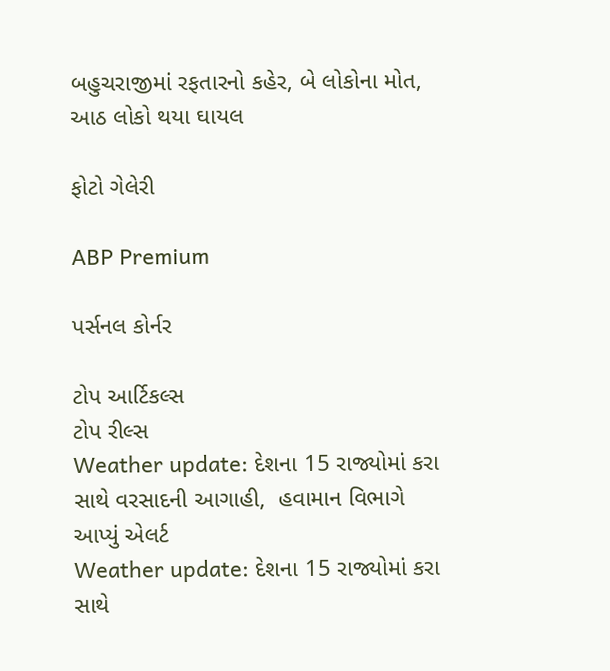બહુચરાજીમાં રફતારનો કહેર, બે લોકોના મોત, આઠ લોકો થયા ઘાયલ

ફોટો ગેલેરી

ABP Premium

પર્સનલ કોર્નર

ટોપ આર્ટિકલ્સ
ટોપ રીલ્સ
Weather update: દેશના 15 રાજ્યોમાં કરા સાથે વરસાદની આગાહી,  હવામાન વિભાગે આપ્યું એલર્ટ
Weather update: દેશના 15 રાજ્યોમાં કરા સાથે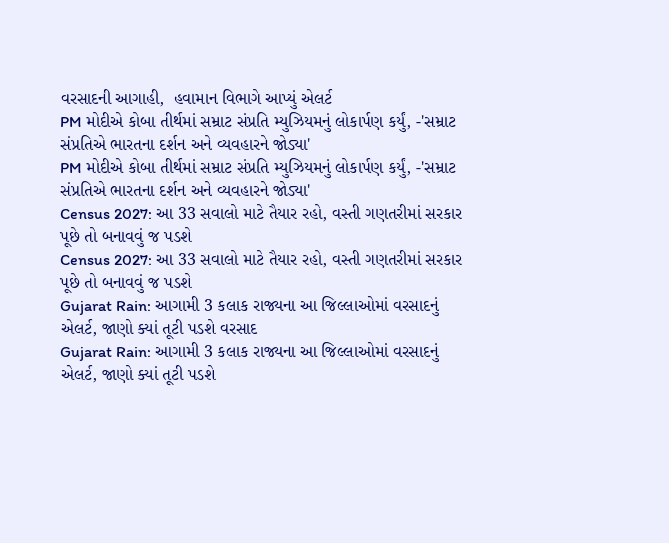વરસાદની આગાહી,  હવામાન વિભાગે આપ્યું એલર્ટ
PM મોદીએ કોબા તીર્થમાં સમ્રાટ સંપ્રતિ મ્યુઝિયમનું લોકાર્પણ કર્યું, -'સમ્રાટ સંપ્રતિએ ભારતના દર્શન અને વ્યવહારને જોડ્યા'
PM મોદીએ કોબા તીર્થમાં સમ્રાટ સંપ્રતિ મ્યુઝિયમનું લોકાર્પણ કર્યું, -'સમ્રાટ સંપ્રતિએ ભારતના દર્શન અને વ્યવહારને જોડ્યા'
Census 2027: આ 33 સવાલો માટે તૈયાર રહો, વસ્તી ગણતરીમાં સરકાર પૂછે તો બનાવવું જ પડશે
Census 2027: આ 33 સવાલો માટે તૈયાર રહો, વસ્તી ગણતરીમાં સરકાર પૂછે તો બનાવવું જ પડશે
Gujarat Rain: આગામી 3 કલાક રાજ્યના આ જિલ્લાઓમાં વરસાદનું એલર્ટ, જાણો ક્યાં તૂટી પડશે વરસાદ
Gujarat Rain: આગામી 3 કલાક રાજ્યના આ જિલ્લાઓમાં વરસાદનું એલર્ટ, જાણો ક્યાં તૂટી પડશે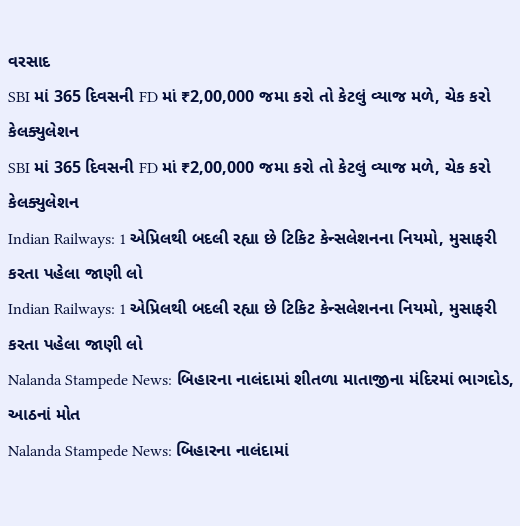વરસાદ
SBI માં 365 દિવસની FD માં ₹2,00,000 જમા કરો તો કેટલું વ્યાજ મળે, ચેક કરો કેલક્યુલેશન
SBI માં 365 દિવસની FD માં ₹2,00,000 જમા કરો તો કેટલું વ્યાજ મળે, ચેક કરો કેલક્યુલેશન
Indian Railways: 1 એપ્રિલથી બદલી રહ્યા છે ટિકિટ કેન્સલેશનના નિયમો, મુસાફરી કરતા પહેલા જાણી લો
Indian Railways: 1 એપ્રિલથી બદલી રહ્યા છે ટિકિટ કેન્સલેશનના નિયમો, મુસાફરી કરતા પહેલા જાણી લો
Nalanda Stampede News: બિહારના નાલંદામાં શીતળા માતાજીના મંદિરમાં ભાગદોડ, આઠનાં મોત
Nalanda Stampede News: બિહારના નાલંદામાં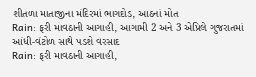શીતળા માતાજીના મંદિરમાં ભાગદોડ, આઠનાં મોત
Rain: ફરી માવઠાની આગાહી, આગામી 2 અને 3 એપ્રિલે ગુજરાતમાં આંધી-વંટોળ સાથે પડશે વરસાદ
Rain: ફરી માવઠાની આગાહી,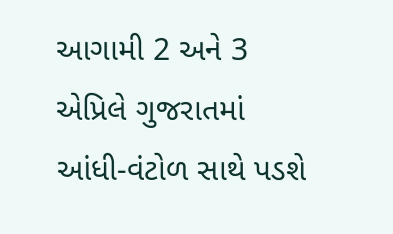આગામી 2 અને 3 એપ્રિલે ગુજરાતમાં આંધી-વંટોળ સાથે પડશે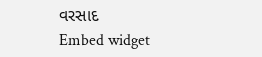વરસાદ
Embed widget